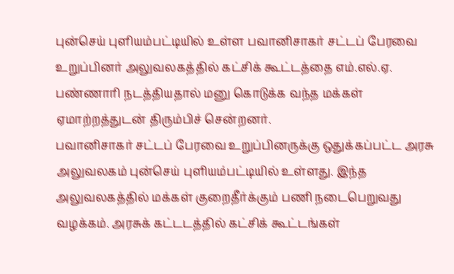புன்செய் புளியம்பட்டியில் உள்ள பவானிசாகர் சட்டப் பேரவை உறுப்பினர் அலுவலகத்தில் கட்சிக் கூட்டத்தை எம்.எல்.ஏ. பண்ணாரி நடத்தியதால் மனு கொடுக்க வந்த மக்கள் ஏமாற்றத்துடன் திரும்பிச் சென்றனர்.
பவானிசாகர் சட்டப் பேரவை உறுப்பினருக்கு ஒதுக்கப்பட்ட அரசு அலுவலகம் புன்செய் புளியம்பட்டியில் உள்ளது. இந்த அலுவலகத்தில் மக்கள் குறைதீர்க்கும் பணி நடைபெறுவது வழக்கம். அரசுக் கட்டடத்தில் கட்சிக் கூட்டங்கள்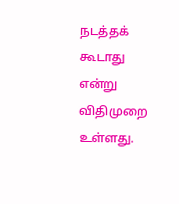நடத்தக் கூடாது என்று விதிமுறை உள்ளது.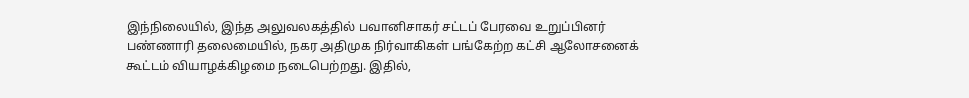இந்நிலையில், இந்த அலுவலகத்தில் பவானிசாகர் சட்டப் பேரவை உறுப்பினர் பண்ணாரி தலைமையில், நகர அதிமுக நிர்வாகிகள் பங்கேற்ற கட்சி ஆலோசனைக் கூட்டம் வியாழக்கிழமை நடைபெற்றது. இதில்,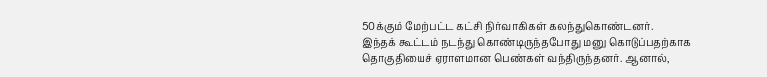50க்கும் மேற்பட்ட கட்சி நிர்வாகிகள் கலந்துகொண்டனர்.
இந்தக் கூட்டம் நடந்து கொண்டிருந்தபோது மனு கொடுப்பதற்காக தொகுதியைச் ஏராளமான பெண்கள் வந்திருந்தனர். ஆனால்,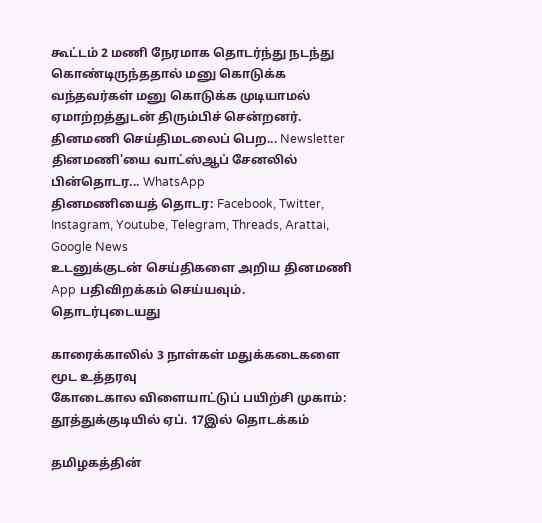கூட்டம் 2 மணி நேரமாக தொடர்ந்து நடந்து கொண்டிருந்ததால் மனு கொடுக்க வந்தவர்கள் மனு கொடுக்க முடியாமல் ஏமாற்றத்துடன் திரும்பிச் சென்றனர்.
தினமணி செய்திமடலைப் பெற... Newsletter
தினமணி'யை வாட்ஸ்ஆப் சேனலில் பின்தொடர... WhatsApp
தினமணியைத் தொடர: Facebook, Twitter, Instagram, Youtube, Telegram, Threads, Arattai, Google News
உடனுக்குடன் செய்திகளை அறிய தினமணி App பதிவிறக்கம் செய்யவும்.
தொடர்புடையது

காரைக்காலில் 3 நாள்கள் மதுக்கடைகளை மூட உத்தரவு
கோடைகால விளையாட்டுப் பயிற்சி முகாம்: தூத்துக்குடியில் ஏப். 17இல் தொடக்கம்

தமிழகத்தின்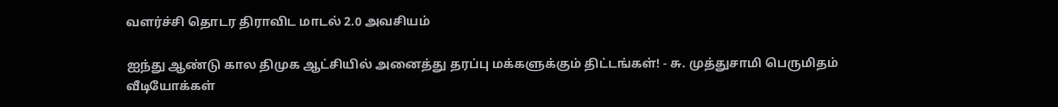வளர்ச்சி தொடர திராவிட மாடல் 2.0 அவசியம்

ஐந்து ஆண்டு கால திமுக ஆட்சியில் அனைத்து தரப்பு மக்களுக்கும் திட்டங்கள்! - சு. முத்துசாமி பெருமிதம்
வீடியோக்கள்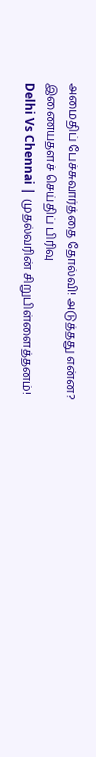அமைதிப் பேச்சுவார்த்தை தோல்வி! அடுத்தது என்ன?
இணையதளச் செய்திப் பிரிவு
Delhi Vs Chennai | முதல்வரின் சிறுபிள்ளைத்தனம்!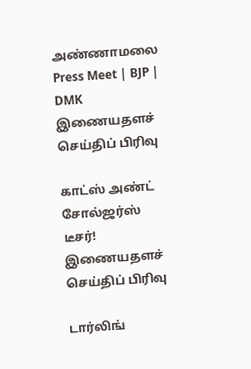அண்ணாமலை Press Meet | BJP | DMK
இணையதளச் செய்திப் பிரிவு

காட்ஸ் அண்ட் சோல்ஜர்ஸ் டீசர்!
இணையதளச் செய்திப் பிரிவு

டார்லிங்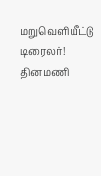மறுவெளியீட்டு டிரைலர்!
தினமணி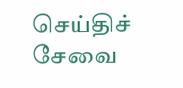செய்திச் சேவை